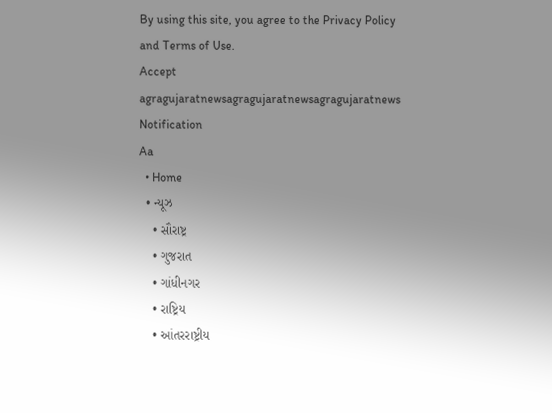By using this site, you agree to the Privacy Policy and Terms of Use.
Accept
agragujaratnewsagragujaratnewsagragujaratnews
Notification
Aa
  • Home
  • ન્યૂઝ
    • સૌરાષ્ટ્ર
    • ગુજરાત
    • ગાંધીનગર
    • રાષ્ટ્રિય
    • આંતરરાષ્ટ્રીય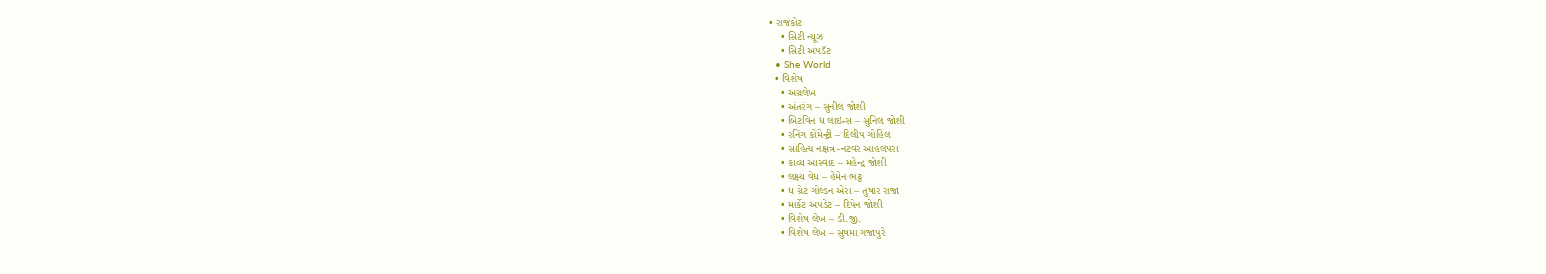• રાજકોટ
    • સિટી ન્યૂઝ
    • સિટી અપડૅટ
  • She World
  • વિશેષ
    • અગ્રલેખ
    • અંતરંગ – સુનીલ જોશી
    • બિટવિન ધ લાઇન્સ – સુનિલ જોશી
    • રનિંગ કોમેન્ટ્રી – દિલીપ ગોહિલ
    • સાહિત્ય નક્ષત્ર -નટવર આહલપરા
    • કાવ્ય આસ્વાદ – મહેન્દ્ર જોશી
    • લક્ષ્ય વેધ – હેમેન ભટ્ટ
    • ધ ગ્રેટ ગોલ્ડન એરા – તુષાર રાજા
    • માર્કેટ અપડેટ – દિપેન જોશી
    • વિશેષ લેખ – ડી.જી.
    • વિશેષ લેખ – સુષમા ગજાપુરે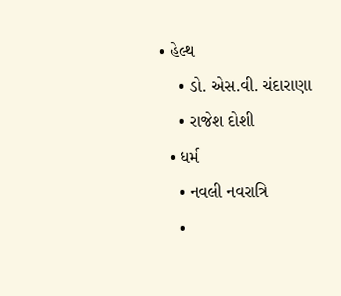• હેલ્થ
    • ડો. એસ.વી. ચંદારાણા
    • રાજેશ દોશી
  • ધર્મ
    • નવલી નવરાત્રિ
    •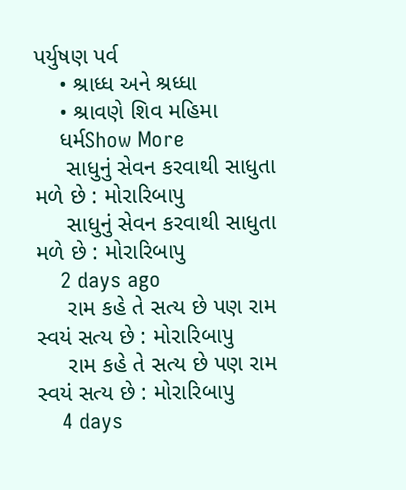પર્યુષણ પર્વ
    • શ્રાધ્ધ અને શ્રધ્ધા
    • શ્રાવણે શિવ મહિમા
    ધર્મShow More
     સાધુનું સેવન કરવાથી સાધુતા મળે છે : મોરારિબાપુ
     સાધુનું સેવન કરવાથી સાધુતા મળે છે : મોરારિબાપુ
    2 days ago
     રામ કહે તે સત્ય છે પણ રામ સ્વયં સત્ય છે : મોરારિબાપુ
     રામ કહે તે સત્ય છે પણ રામ સ્વયં સત્ય છે : મોરારિબાપુ
    4 days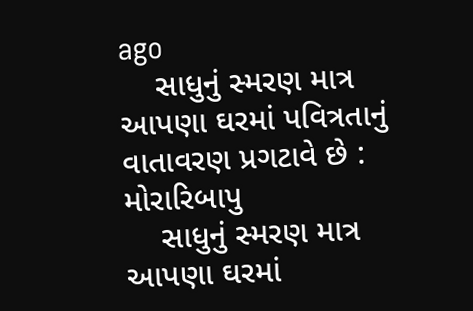ago
    સાધુનું સ્મરણ માત્ર આપણા ઘરમાં પવિત્રતાનું વાતાવરણ પ્રગટાવે છે : મોરારિબાપુ
    સાધુનું સ્મરણ માત્ર આપણા ઘરમાં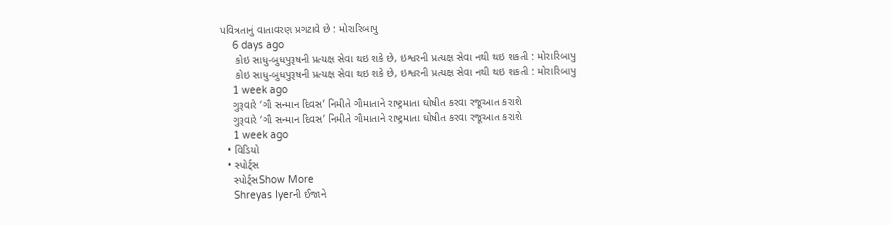પવિત્રતાનું વાતાવરણ પ્રગટાવે છે : મોરારિબાપુ
    6 days ago
     કોઇ સાધુ-બુધપુરૂષની પ્રત્યક્ષ સેવા થઇ શકે છે, ઇશ્વરની પ્રત્યક્ષ સેવા નથી થઇ શકતી : મોરારિબાપુ
     કોઇ સાધુ-બુધપુરૂષની પ્રત્યક્ષ સેવા થઇ શકે છે, ઇશ્વરની પ્રત્યક્ષ સેવા નથી થઇ શકતી : મોરારિબાપુ
    1 week ago
    ગુરૂવારે ‘ગૌ સન્માન દિવસ’ નિમીતે ગૌમાતાને રાષ્ટ્રમાતા ઘોષીત કરવા રજૂઆત કરાશે
    ગુરૂવારે ‘ગૌ સન્માન દિવસ’ નિમીતે ગૌમાતાને રાષ્ટ્રમાતા ઘોષીત કરવા રજૂઆત કરાશે
    1 week ago
  • વિડિયો
  • સ્પોર્ટ્સ
    સ્પોર્ટ્સShow More
    Shreyas Iyerની ઈજાને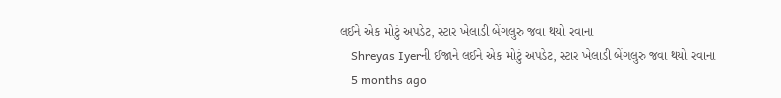લઈને એક મોટું અપડેટ, સ્ટાર ખેલાડી બેંગલુરુ જવા થયો રવાના
    Shreyas Iyerની ઈજાને લઈને એક મોટું અપડેટ, સ્ટાર ખેલાડી બેંગલુરુ જવા થયો રવાના
    5 months ago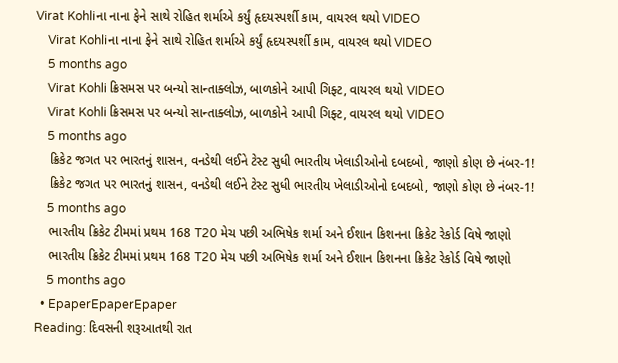Virat Kohliના નાના ફેને સાથે રોહિત શર્માએ કર્યું હૃદયસ્પર્શી કામ, વાયરલ થયો VIDEO
    Virat Kohliના નાના ફેને સાથે રોહિત શર્માએ કર્યું હૃદયસ્પર્શી કામ, વાયરલ થયો VIDEO
    5 months ago
    Virat Kohli ક્રિસમસ પર બન્યો સાન્તાક્લોઝ, બાળકોને આપી ગિફ્ટ, વાયરલ થયો VIDEO
    Virat Kohli ક્રિસમસ પર બન્યો સાન્તાક્લોઝ, બાળકોને આપી ગિફ્ટ, વાયરલ થયો VIDEO
    5 months ago
    ક્રિકેટ જગત પર ભારતનું શાસન, વનડેથી લઈને ટેસ્ટ સુધી ભારતીય ખેલાડીઓનો દબદબો, જાણો કોણ છે નંબર-1!
    ક્રિકેટ જગત પર ભારતનું શાસન, વનડેથી લઈને ટેસ્ટ સુધી ભારતીય ખેલાડીઓનો દબદબો, જાણો કોણ છે નંબર-1!
    5 months ago
    ભારતીય ક્રિકેટ ટીમમાં પ્રથમ 168 T20 મેચ પછી અભિષેક શર્મા અને ઈશાન કિશનના ક્રિકેટ રેકોર્ડ વિષે જાણો
    ભારતીય ક્રિકેટ ટીમમાં પ્રથમ 168 T20 મેચ પછી અભિષેક શર્મા અને ઈશાન કિશનના ક્રિકેટ રેકોર્ડ વિષે જાણો
    5 months ago
  • EpaperEpaperEpaper
Reading: દિવસની શરૂઆતથી રાત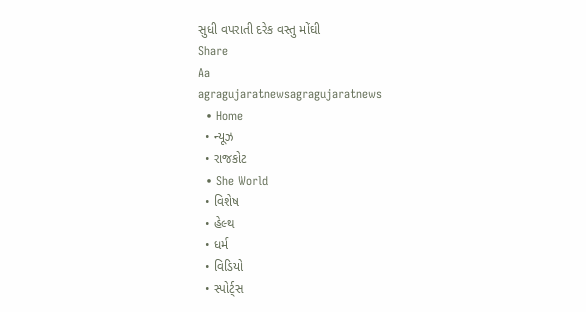સુધી વપરાતી દરેક વસ્તુ મોંઘી
Share
Aa
agragujaratnewsagragujaratnews
  • Home
  • ન્યૂઝ
  • રાજકોટ
  • She World
  • વિશેષ
  • હેલ્થ
  • ધર્મ
  • વિડિયો
  • સ્પોર્ટ્સ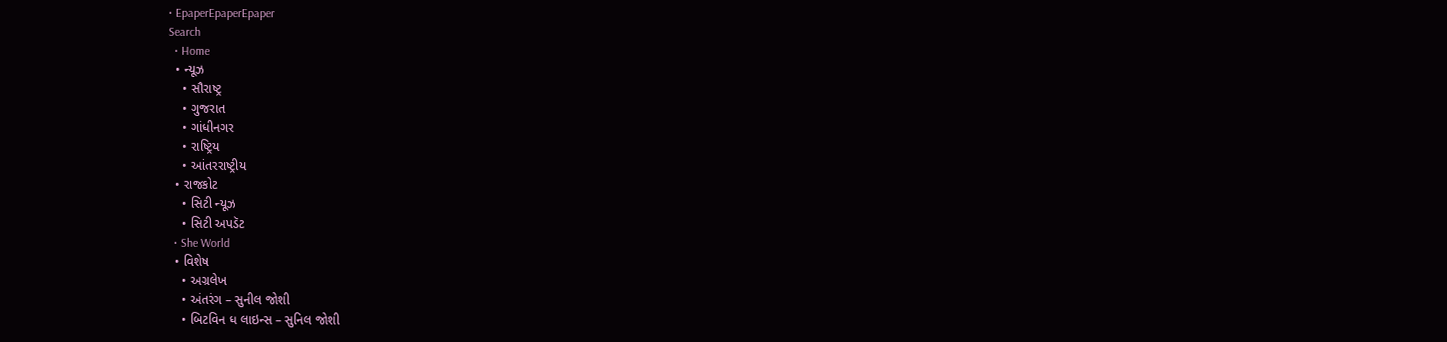• EpaperEpaperEpaper
Search
  • Home
  • ન્યૂઝ
    • સૌરાષ્ટ્ર
    • ગુજરાત
    • ગાંધીનગર
    • રાષ્ટ્રિય
    • આંતરરાષ્ટ્રીય
  • રાજકોટ
    • સિટી ન્યૂઝ
    • સિટી અપડૅટ
  • She World
  • વિશેષ
    • અગ્રલેખ
    • અંતરંગ – સુનીલ જોશી
    • બિટવિન ધ લાઇન્સ – સુનિલ જોશી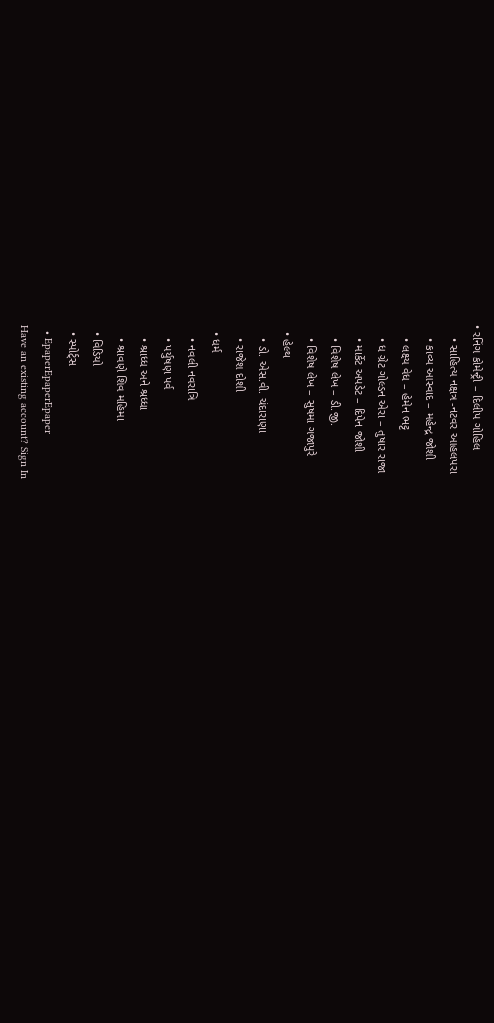• રનિંગ કોમેન્ટ્રી – દિલીપ ગોહિલ
    • સાહિત્ય નક્ષત્ર -નટવર આહલપરા
    • કાવ્ય આસ્વાદ – મહેન્દ્ર જોશી
    • લક્ષ્ય વેધ – હેમેન ભટ્ટ
    • ધ ગ્રેટ ગોલ્ડન એરા – તુષાર રાજા
    • માર્કેટ અપડેટ – દિપેન જોશી
    • વિશેષ લેખ – ડી.જી.
    • વિશેષ લેખ – સુષમા ગજાપુરે
  • હેલ્થ
    • ડો. એસ.વી. ચંદારાણા
    • રાજેશ દોશી
  • ધર્મ
    • નવલી નવરાત્રિ
    • પર્યુષણ પર્વ
    • શ્રાધ્ધ અને શ્રધ્ધા
    • શ્રાવણે શિવ મહિમા
  • વિડિયો
  • સ્પોર્ટ્સ
  • EpaperEpaperEpaper
Have an existing account? Sign In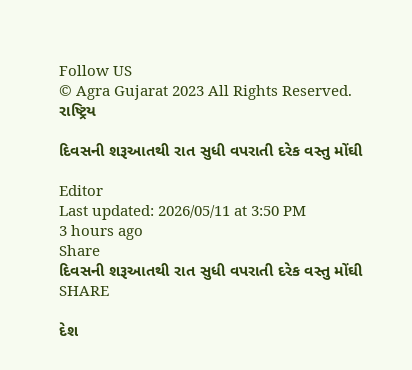Follow US
© Agra Gujarat 2023 All Rights Reserved.
રાષ્ટ્રિય

દિવસની શરૂઆતથી રાત સુધી વપરાતી દરેક વસ્તુ મોંઘી

Editor
Last updated: 2026/05/11 at 3:50 PM
3 hours ago
Share
દિવસની શરૂઆતથી રાત સુધી વપરાતી દરેક વસ્તુ મોંઘી
SHARE

દેશ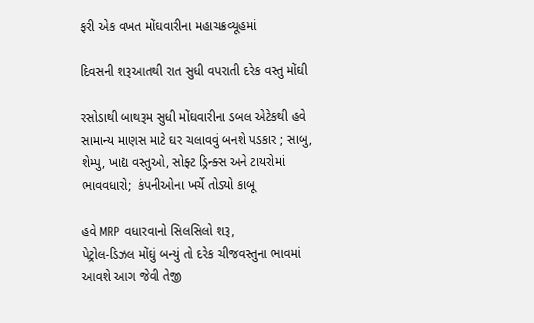ફરી એક વખત મોંઘવારીના મહાચક્રવ્યૂહમાં

દિવસની શરૂઆતથી રાત સુધી વપરાતી દરેક વસ્તુ મોંઘી

રસોડાથી બાથરૂમ સુધી મોંઘવારીના ડબલ એટેકથી હવે સામાન્ય માણસ માટે ઘર ચલાવવું બનશે પડકાર ; સાબુ, શેમ્પુ, ખાદ્ય વસ્તુઓ, સોફ્ટ ડ્રિન્ક્સ અને ટાયરોમાં ભાવવધારો;  કંપનીઓના ખર્ચે તોડ્યો કાબૂ

હવે MRP વધારવાનો સિલસિલો શરૂ,
પેટ્રોલ-ડિઝલ મોંઘું બન્યું તો દરેક ચીજવસ્તુના ભાવમાં આવશે આગ જેવી તેજી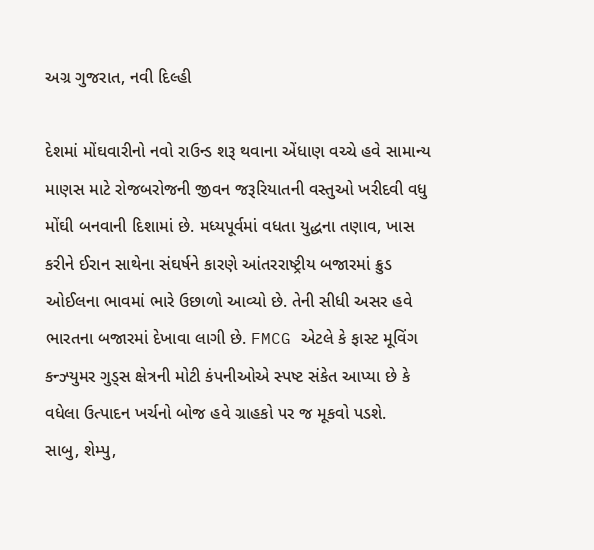અગ્ર ગુજરાત, નવી દિલ્હી

દેશમાં મોંઘવારીનો નવો રાઉન્ડ શરૂ થવાના એંધાણ વચ્ચે હવે સામાન્ય માણસ માટે રોજબરોજની જીવન જરૂરિયાતની વસ્તુઓ ખરીદવી વધુ મોંઘી બનવાની દિશામાં છે. મધ્યપૂર્વમાં વધતા યુદ્ધના તણાવ, ખાસ કરીને ઈરાન સાથેના સંઘર્ષને કારણે આંતરરાષ્ટ્રીય બજારમાં ક્રુડ ઓઈલના ભાવમાં ભારે ઉછાળો આવ્યો છે. તેની સીધી અસર હવે ભારતના બજારમાં દેખાવા લાગી છે. FMCG એટલે કે ફાસ્ટ મૂવિંગ કન્ઝ્યુમર ગુડ્સ ક્ષેત્રની મોટી કંપનીઓએ સ્પષ્ટ સંકેત આપ્યા છે કે વધેલા ઉત્પાદન ખર્ચનો બોજ હવે ગ્રાહકો પર જ મૂકવો પડશે.
સાબુ, શેમ્પુ,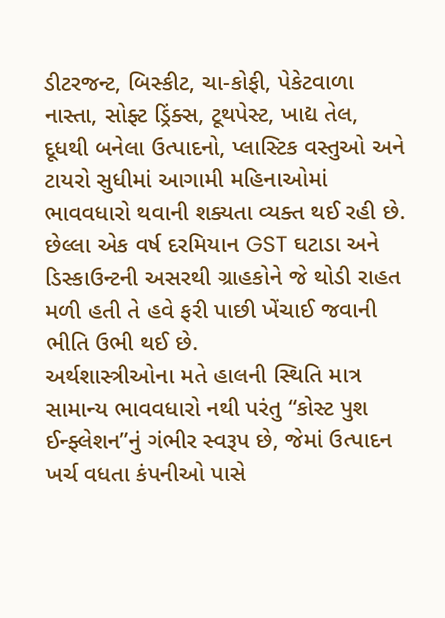ડીટરજન્ટ, બિસ્કીટ, ચા-કોફી, પેકેટવાળા નાસ્તા, સોફ્ટ ડ્રિંક્સ, ટૂથપેસ્ટ, ખાદ્ય તેલ, દૂધથી બનેલા ઉત્પાદનો, પ્લાસ્ટિક વસ્તુઓ અને ટાયરો સુધીમાં આગામી મહિનાઓમાં ભાવવધારો થવાની શક્યતા વ્યક્ત થઈ રહી છે. છેલ્લા એક વર્ષ દરમિયાન GST ઘટાડા અને ડિસ્કાઉન્ટની અસરથી ગ્રાહકોને જે થોડી રાહત મળી હતી તે હવે ફરી પાછી ખેંચાઈ જવાની ભીતિ ઉભી થઈ છે.
અર્થશાસ્ત્રીઓના મતે હાલની સ્થિતિ માત્ર સામાન્ય ભાવવધારો નથી પરંતુ “કોસ્ટ પુશ ઈન્ફ્લેશન”નું ગંભીર સ્વરૂપ છે, જેમાં ઉત્પાદન ખર્ચ વધતા કંપનીઓ પાસે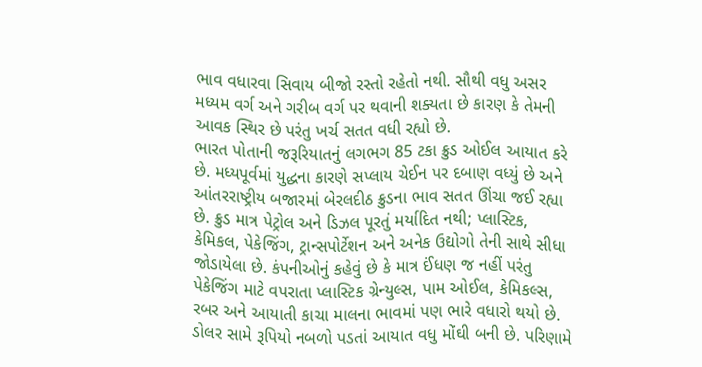ભાવ વધારવા સિવાય બીજો રસ્તો રહેતો નથી. સૌથી વધુ અસર મધ્યમ વર્ગ અને ગરીબ વર્ગ પર થવાની શક્યતા છે કારણ કે તેમની આવક સ્થિર છે પરંતુ ખર્ચ સતત વધી રહ્યો છે.
ભારત પોતાની જરૂરિયાતનું લગભગ 85 ટકા ક્રુડ ઓઈલ આયાત કરે છે. મધ્યપૂર્વમાં યુદ્ધના કારણે સપ્લાય ચેઈન પર દબાણ વધ્યું છે અને આંતરરાષ્ટ્રીય બજારમાં બેરલદીઠ ક્રુડના ભાવ સતત ઊંચા જઈ રહ્યા છે. ક્રુડ માત્ર પેટ્રોલ અને ડિઝલ પૂરતું મર્યાદિત નથી; પ્લાસ્ટિક, કેમિકલ, પેકેજિંગ, ટ્રાન્સપોર્ટેશન અને અનેક ઉદ્યોગો તેની સાથે સીધા જોડાયેલા છે. કંપનીઓનું કહેવું છે કે માત્ર ઈંધણ જ નહીં પરંતુ પેકેજિંગ માટે વપરાતા પ્લાસ્ટિક ગ્રેન્યુલ્સ, પામ ઓઈલ, કેમિકલ્સ, રબર અને આયાતી કાચા માલના ભાવમાં પણ ભારે વધારો થયો છે. ડોલર સામે રૂપિયો નબળો પડતાં આયાત વધુ મોંઘી બની છે. પરિણામે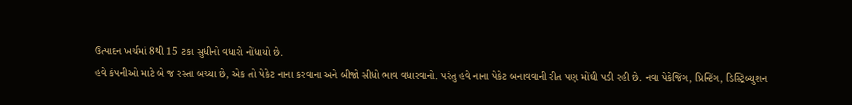ઉત્પાદન ખર્ચમાં 8થી 15 ટકા સુધીનો વધારો નોંધાયો છે.
હવે કંપનીઓ માટે બે જ રસ્તા બચ્યા છે, એક તો પેકેટ નાના કરવાના અને બીજો સીધો ભાવ વધારવાનો. પરંતુ હવે નાના પેકેટ બનાવવાની રીત પણ મોંઘી પડી રહી છે. નવા પેકેજિંગ, પ્રિન્ટિંગ, ડિસ્ટ્રિબ્યુશન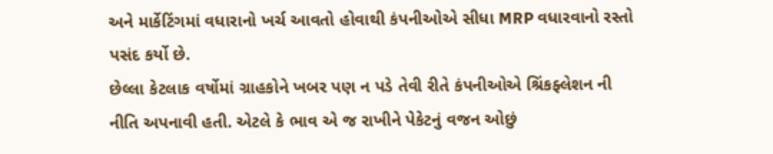અને માર્કેટિંગમાં વધારાનો ખર્ચ આવતો હોવાથી કંપનીઓએ સીધા MRP વધારવાનો રસ્તો પસંદ કર્યો છે.
છેલ્લા કેટલાક વર્ષોમાં ગ્રાહકોને ખબર પણ ન પડે તેવી રીતે કંપનીઓએ શ્રિંકફ્લેશન ની નીતિ અપનાવી હતી. એટલે કે ભાવ એ જ રાખીને પેકેટનું વજન ઓછું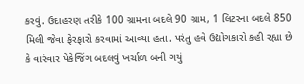કરવું. ઉદાહરણ તરીકે 100 ગ્રામના બદલે 90 ગ્રામ, 1 લિટરના બદલે 850 મિલી જેવા ફેરફારો કરવામાં આવ્યા હતા. પરંતુ હવે ઉદ્યોગકારો કહી રહ્યા છે કે વારંવાર પેકેજિંગ બદલવું ખર્ચાળ બની ગયું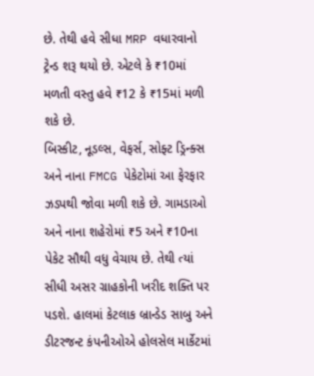છે. તેથી હવે સીધા MRP વધારવાનો ટ્રેન્ડ શરૂ થયો છે. એટલે કે ₹10માં મળતી વસ્તુ હવે ₹12 કે ₹15માં મળી શકે છે.
બિસ્કીટ, નૂડલ્સ, વેફર્સ, સોફ્ટ ડ્રિન્ક્સ અને નાના FMCG પેકેટોમાં આ ફેરફાર ઝડપથી જોવા મળી શકે છે. ગામડાઓ અને નાના શહેરોમાં ₹5 અને ₹10ના પેકેટ સૌથી વધુ વેચાય છે. તેથી ત્યાં સીધી અસર ગ્રાહકોની ખરીદ શક્તિ પર પડશે. હાલમાં કેટલાક બ્રાન્ડેડ સાબુ અને ડીટરજન્ટ કંપનીઓએ હોલસેલ માર્કેટમાં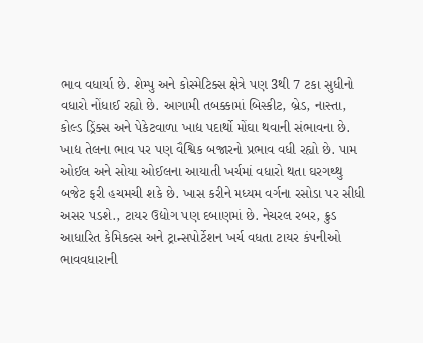ભાવ વધાર્યા છે. શેમ્પુ અને કોસ્મેટિક્સ ક્ષેત્રે પણ 3થી 7 ટકા સુધીનો વધારો નોંધાઈ રહ્યો છે. આગામી તબક્કામાં બિસ્કીટ, બ્રેડ, નાસ્તા, કોલ્ડ ડ્રિંક્સ અને પેકેટવાળા ખાદ્ય પદાર્થો મોંઘા થવાની સંભાવના છે.
ખાદ્ય તેલના ભાવ પર પણ વૈશ્વિક બજારનો પ્રભાવ વધી રહ્યો છે. પામ ઓઈલ અને સોયા ઓઈલના આયાતી ખર્ચમાં વધારો થતા ઘરગથ્થુ બજેટ ફરી હચમચી શકે છે. ખાસ કરીને મધ્યમ વર્ગના રસોડા પર સીધી અસર પડશે., ટાયર ઉદ્યોગ પણ દબાણમાં છે. નેચરલ રબર, ક્રુડ આધારિત કેમિકલ્સ અને ટ્રાન્સપોર્ટેશન ખર્ચ વધતા ટાયર કંપનીઓ ભાવવધારાની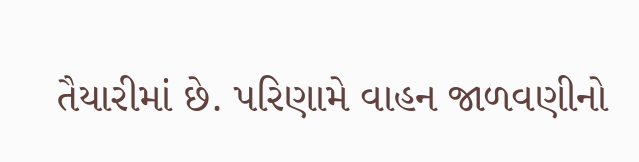તૈયારીમાં છે. પરિણામે વાહન જાળવણીનો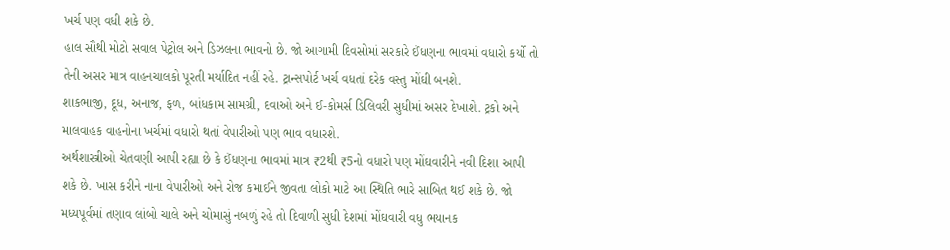ખર્ચ પણ વધી શકે છે.
હાલ સૌથી મોટો સવાલ પેટ્રોલ અને ડિઝલના ભાવનો છે. જો આગામી દિવસોમાં સરકારે ઈંધણના ભાવમાં વધારો કર્યો તો તેની અસર માત્ર વાહનચાલકો પૂરતી મર્યાદિત નહીં રહે. ટ્રાન્સપોર્ટ ખર્ચ વધતાં દરેક વસ્તુ મોંઘી બનશે.
શાકભાજી, દૂધ, અનાજ, ફળ, બાંધકામ સામગ્રી, દવાઓ અને ઈ-કોમર્સ ડિલિવરી સુધીમાં અસર દેખાશે. ટ્રકો અને માલવાહક વાહનોના ખર્ચમાં વધારો થતાં વેપારીઓ પણ ભાવ વધારશે.
અર્થશાસ્ત્રીઓ ચેતવણી આપી રહ્યા છે કે ઈંધણના ભાવમાં માત્ર ₹2થી ₹5નો વધારો પણ મોંઘવારીને નવી દિશા આપી શકે છે. ખાસ કરીને નાના વેપારીઓ અને રોજ કમાઈને જીવતા લોકો માટે આ સ્થિતિ ભારે સાબિત થઈ શકે છે. જો મધ્યપૂર્વમાં તણાવ લાંબો ચાલે અને ચોમાસું નબળું રહે તો દિવાળી સુધી દેશમાં મોંઘવારી વધુ ભયાનક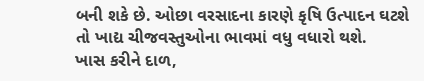બની શકે છે. ઓછા વરસાદના કારણે કૃષિ ઉત્પાદન ઘટશે તો ખાદ્ય ચીજવસ્તુઓના ભાવમાં વધુ વધારો થશે.
ખાસ કરીને દાળ,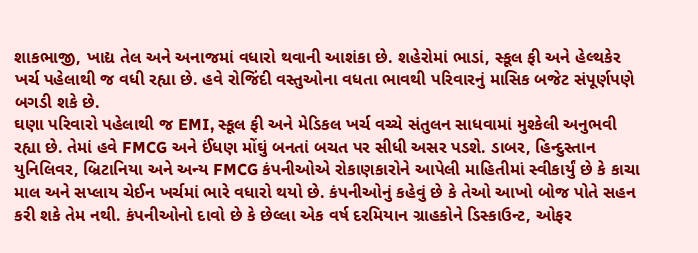શાકભાજી, ખાદ્ય તેલ અને અનાજમાં વધારો થવાની આશંકા છે. શહેરોમાં ભાડાં, સ્કૂલ ફી અને હેલ્થકેર ખર્ચ પહેલાથી જ વધી રહ્યા છે. હવે રોજિંદી વસ્તુઓના વધતા ભાવથી પરિવારનું માસિક બજેટ સંપૂર્ણપણે બગડી શકે છે.
ઘણા પરિવારો પહેલાથી જ EMI, સ્કૂલ ફી અને મેડિકલ ખર્ચ વચ્ચે સંતુલન સાધવામાં મુશ્કેલી અનુભવી રહ્યા છે. તેમાં હવે FMCG અને ઈંધણ મોંઘું બનતાં બચત પર સીધી અસર પડશે. ડાબર, હિન્દુસ્તાન યુનિલિવર, બ્રિટાનિયા અને અન્ય FMCG કંપનીઓએ રોકાણકારોને આપેલી માહિતીમાં સ્વીકાર્યું છે કે કાચા માલ અને સપ્લાય ચેઈન ખર્ચમાં ભારે વધારો થયો છે. કંપનીઓનું કહેવું છે કે તેઓ આખો બોજ પોતે સહન કરી શકે તેમ નથી. કંપનીઓનો દાવો છે કે છેલ્લા એક વર્ષ દરમિયાન ગ્રાહકોને ડિસ્કાઉન્ટ, ઓફર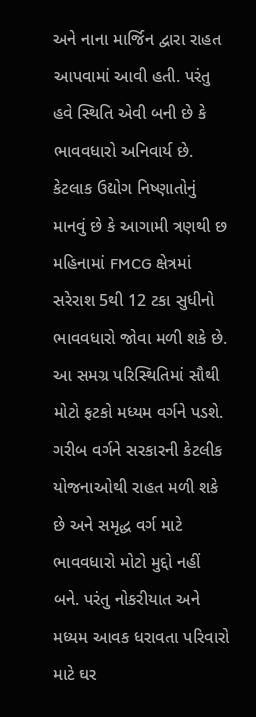અને નાના માર્જિન દ્વારા રાહત આપવામાં આવી હતી. પરંતુ હવે સ્થિતિ એવી બની છે કે ભાવવધારો અનિવાર્ય છે.
કેટલાક ઉદ્યોગ નિષ્ણાતોનું માનવું છે કે આગામી ત્રણથી છ મહિનામાં FMCG ક્ષેત્રમાં સરેરાશ 5થી 12 ટકા સુધીનો ભાવવધારો જોવા મળી શકે છે. આ સમગ્ર પરિસ્થિતિમાં સૌથી મોટો ફટકો મધ્યમ વર્ગને પડશે. ગરીબ વર્ગને સરકારની કેટલીક યોજનાઓથી રાહત મળી શકે છે અને સમૃદ્ધ વર્ગ માટે ભાવવધારો મોટો મુદ્દો નહીં બને. પરંતુ નોકરીયાત અને મધ્યમ આવક ધરાવતા પરિવારો માટે ઘર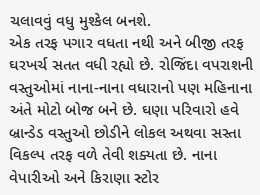ચલાવવું વધુ મુશ્કેલ બનશે.
એક તરફ પગાર વધતા નથી અને બીજી તરફ ઘરખર્ચ સતત વધી રહ્યો છે. રોજિંદા વપરાશની વસ્તુઓમાં નાના-નાના વધારાનો પણ મહિનાના અંતે મોટો બોજ બને છે. ઘણા પરિવારો હવે બ્રાન્ડેડ વસ્તુઓ છોડીને લોકલ અથવા સસ્તા વિકલ્પ તરફ વળે તેવી શક્યતા છે. નાના વેપારીઓ અને કિરાણા સ્ટોર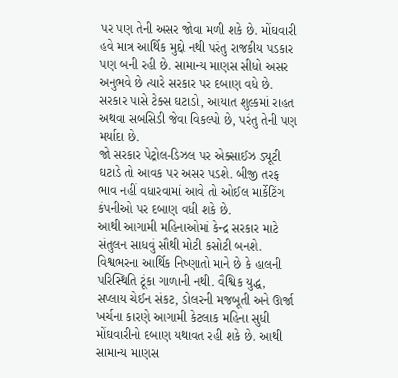પર પણ તેની અસર જોવા મળી શકે છે. મોંઘવારી હવે માત્ર આર્થિક મુદ્દો નથી પરંતુ રાજકીય પડકાર પણ બની રહી છે. સામાન્ય માણસ સીધો અસર અનુભવે છે ત્યારે સરકાર પર દબાણ વધે છે. સરકાર પાસે ટેક્સ ઘટાડો, આયાત શુલ્કમાં રાહત અથવા સબસિડી જેવા વિકલ્પો છે, પરંતુ તેની પણ મર્યાદા છે.
જો સરકાર પેટ્રોલ-ડિઝલ પર એક્સાઈઝ ડ્યૂટી ઘટાડે તો આવક પર અસર પડશે. બીજી તરફ ભાવ નહીં વધારવામાં આવે તો ઓઈલ માર્કેટિંગ કંપનીઓ પર દબાણ વધી શકે છે.
આથી આગામી મહિનાઓમાં કેન્દ્ર સરકાર માટે સંતુલન સાધવું સૌથી મોટી કસોટી બનશે. વિશ્વભરના આર્થિક નિષ્ણાતો માને છે કે હાલની પરિસ્થિતિ ટૂંકા ગાળાની નથી. વૈશ્વિક યુદ્ધ, સપ્લાય ચેઈન સંકટ, ડોલરની મજબૂતી અને ઊર્જા ખર્ચના કારણે આગામી કેટલાક મહિના સુધી મોંઘવારીનો દબાણ યથાવત રહી શકે છે. આથી સામાન્ય માણસ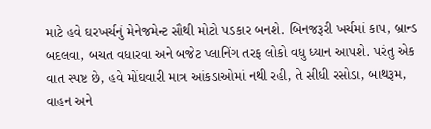માટે હવે ઘરખર્ચનું મેનેજમેન્ટ સૌથી મોટો પડકાર બનશે. બિનજરૂરી ખર્ચમાં કાપ, બ્રાન્ડ બદલવા, બચત વધારવા અને બજેટ પ્લાનિંગ તરફ લોકો વધુ ધ્યાન આપશે. પરંતુ એક વાત સ્પષ્ટ છે, હવે મોંઘવારી માત્ર આંકડાઓમાં નથી રહી, તે સીધી રસોડા, બાથરૂમ, વાહન અને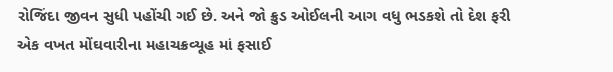રોજિંદા જીવન સુધી પહોંચી ગઈ છે. અને જો ક્રુડ ઓઈલની આગ વધુ ભડકશે તો દેશ ફરી એક વખત મોંઘવારીના મહાચક્રવ્યૂહ માં ફસાઈ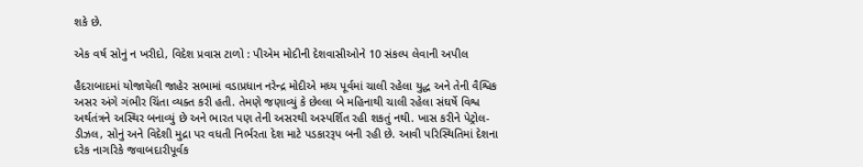શકે છે.

એક વર્ષ સોનું ન ખરીદો, વિદેશ પ્રવાસ ટાળો : પીએમ મોદીની દેશવાસીઓને 10 સંકલ્પ લેવાની અપીલ

હૈદરાબાદમાં યોજાયેલી જાહેર સભામાં વડાપ્રધાન નરેન્દ્ર મોદીએ મધ્ય પૂર્વમાં ચાલી રહેલા યુદ્ધ અને તેની વૈશ્વિક અસર અંગે ગંભીર ચિંતા વ્યક્ત કરી હતી. તેમણે જણાવ્યું કે છેલ્લા બે મહિનાથી ચાલી રહેલા સંઘર્ષે વિશ્વ અર્થતંત્રને અસ્થિર બનાવ્યું છે અને ભારત પણ તેની અસરથી અસ્પર્શિત રહી શકતું નથી. ખાસ કરીને પેટ્રોલ-ડીઝલ, સોનું અને વિદેશી મુદ્રા પર વધતી નિર્ભરતા દેશ માટે પડકારરૂપ બની રહી છે. આવી પરિસ્થિતિમાં દેશના દરેક નાગરિકે જવાબદારીપૂર્વક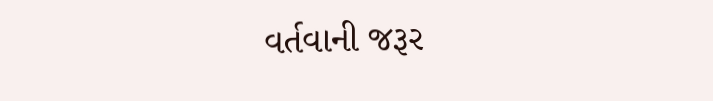વર્તવાની જરૂર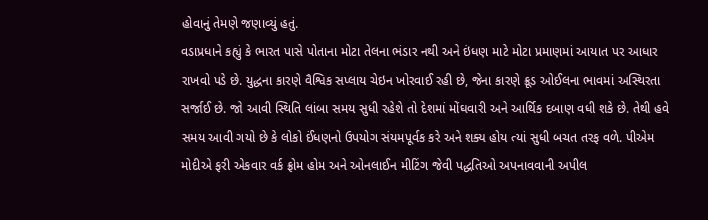હોવાનું તેમણે જણાવ્યું હતું.
વડાપ્રધાને કહ્યું કે ભારત પાસે પોતાના મોટા તેલના ભંડાર નથી અને ઇંધણ માટે મોટા પ્રમાણમાં આયાત પર આધાર રાખવો પડે છે. યુદ્ધના કારણે વૈશ્વિક સપ્લાય ચેઇન ખોરવાઈ રહી છે, જેના કારણે ક્રૂડ ઓઈલના ભાવમાં અસ્થિરતા સર્જાઈ છે. જો આવી સ્થિતિ લાંબા સમય સુધી રહેશે તો દેશમાં મોંઘવારી અને આર્થિક દબાણ વધી શકે છે. તેથી હવે સમય આવી ગયો છે કે લોકો ઈંધણનો ઉપયોગ સંયમપૂર્વક કરે અને શક્ય હોય ત્યાં સુધી બચત તરફ વળે. પીએમ મોદીએ ફરી એકવાર વર્ક ફ્રોમ હોમ અને ઓનલાઈન મીટિંગ જેવી પદ્ધતિઓ અપનાવવાની અપીલ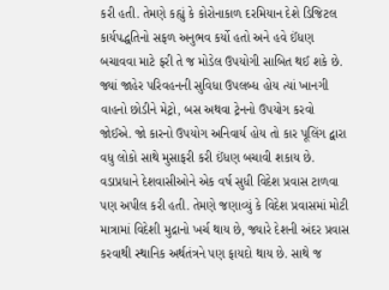કરી હતી. તેમણે કહ્યું કે કોરોનાકાળ દરમિયાન દેશે ડિજિટલ કાર્યપદ્ધતિનો સફળ અનુભવ કર્યો હતો અને હવે ઈંધણ બચાવવા માટે ફરી તે જ મોડેલ ઉપયોગી સાબિત થઈ શકે છે. જ્યાં જાહેર પરિવહનની સુવિધા ઉપલબ્ધ હોય ત્યાં ખાનગી વાહનો છોડીને મેટ્રો, બસ અથવા ટ્રેનનો ઉપયોગ કરવો જોઈએ. જો કારનો ઉપયોગ અનિવાર્ય હોય તો કાર પૂલિંગ દ્વારા વધુ લોકો સાથે મુસાફરી કરી ઈંધણ બચાવી શકાય છે.
વડાપ્રધાને દેશવાસીઓને એક વર્ષ સુધી વિદેશ પ્રવાસ ટાળવા પણ અપીલ કરી હતી. તેમણે જણાવ્યું કે વિદેશ પ્રવાસમાં મોટી માત્રામાં વિદેશી મુદ્રાનો ખર્ચ થાય છે, જ્યારે દેશની અંદર પ્રવાસ કરવાથી સ્થાનિક અર્થતંત્રને પણ ફાયદો થાય છે. સાથે જ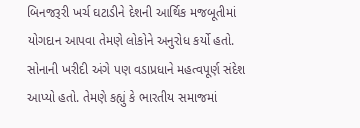બિનજરૂરી ખર્ચ ઘટાડીને દેશની આર્થિક મજબૂતીમાં યોગદાન આપવા તેમણે લોકોને અનુરોધ કર્યો હતો.
સોનાની ખરીદી અંગે પણ વડાપ્રધાને મહત્વપૂર્ણ સંદેશ આપ્યો હતો. તેમણે કહ્યું કે ભારતીય સમાજમાં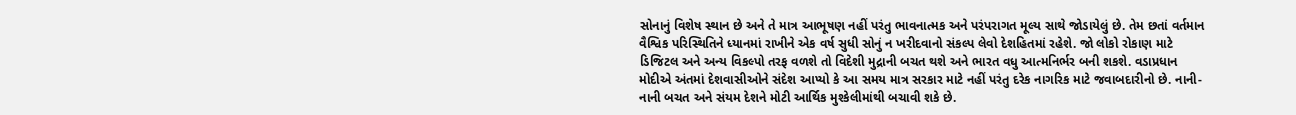સોનાનું વિશેષ સ્થાન છે અને તે માત્ર આભૂષણ નહીં પરંતુ ભાવનાત્મક અને પરંપરાગત મૂલ્ય સાથે જોડાયેલું છે. તેમ છતાં વર્તમાન વૈશ્વિક પરિસ્થિતિને ધ્યાનમાં રાખીને એક વર્ષ સુધી સોનું ન ખરીદવાનો સંકલ્પ લેવો દેશહિતમાં રહેશે. જો લોકો રોકાણ માટે ડિજિટલ અને અન્ય વિકલ્પો તરફ વળશે તો વિદેશી મુદ્રાની બચત થશે અને ભારત વધુ આત્મનિર્ભર બની શકશે. વડાપ્રધાન મોદીએ અંતમાં દેશવાસીઓને સંદેશ આપ્યો કે આ સમય માત્ર સરકાર માટે નહીં પરંતુ દરેક નાગરિક માટે જવાબદારીનો છે. નાની-નાની બચત અને સંયમ દેશને મોટી આર્થિક મુશ્કેલીમાંથી બચાવી શકે છે.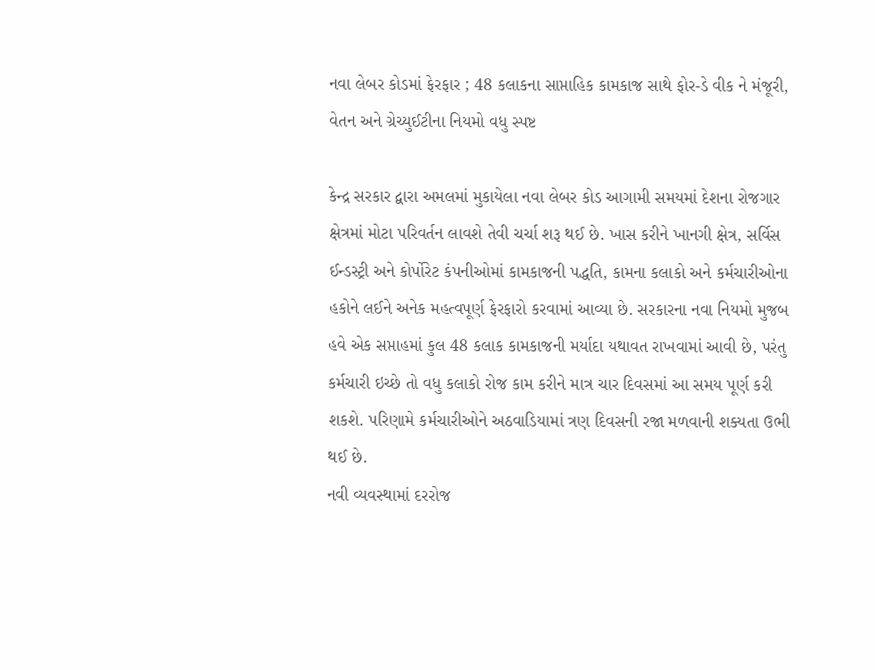નવા લેબર કોડમાં ફેરફાર ; 48 કલાકના સાપ્તાહિક કામકાજ સાથે ફોર-ડે વીક ને મંજૂરી, વેતન અને ગ્રેચ્યુઈટીના નિયમો વધુ સ્પષ્ટ

કેન્દ્ર સરકાર દ્વારા અમલમાં મુકાયેલા નવા લેબર કોડ આગામી સમયમાં દેશના રોજગાર ક્ષેત્રમાં મોટા પરિવર્તન લાવશે તેવી ચર્ચા શરૂ થઈ છે. ખાસ કરીને ખાનગી ક્ષેત્ર, સર્વિસ ઈન્ડસ્ટ્રી અને કોર્પોરેટ કંપનીઓમાં કામકાજની પદ્ધતિ, કામના કલાકો અને કર્મચારીઓના હકોને લઈને અનેક મહત્વપૂર્ણ ફેરફારો કરવામાં આવ્યા છે. સરકારના નવા નિયમો મુજબ હવે એક સપ્તાહમાં કુલ 48 કલાક કામકાજની મર્યાદા યથાવત રાખવામાં આવી છે, પરંતુ કર્મચારી ઇચ્છે તો વધુ કલાકો રોજ કામ કરીને માત્ર ચાર દિવસમાં આ સમય પૂર્ણ કરી શકશે. પરિણામે કર્મચારીઓને અઠવાડિયામાં ત્રણ દિવસની રજા મળવાની શક્યતા ઉભી થઈ છે.
નવી વ્યવસ્થામાં દરરોજ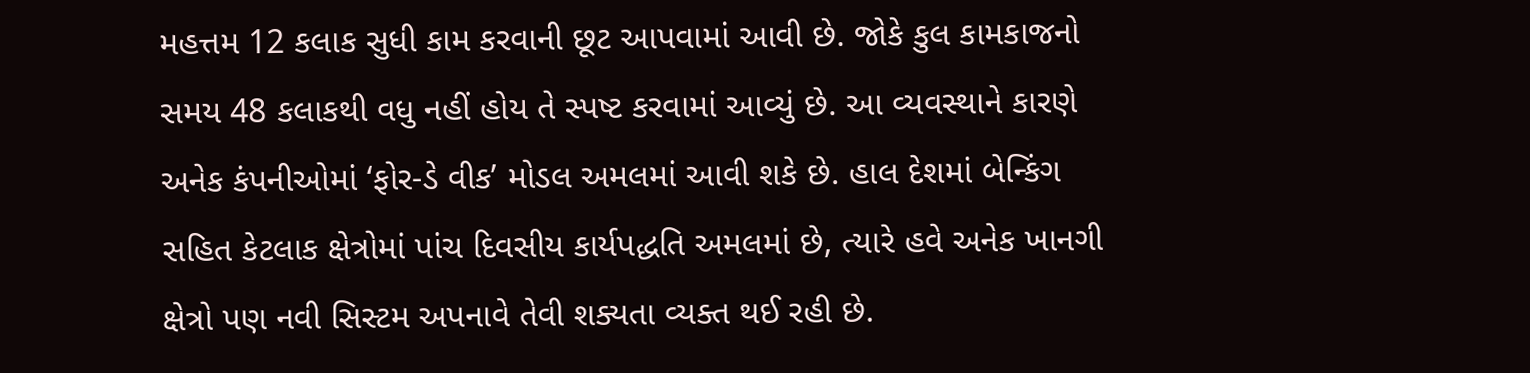મહત્તમ 12 કલાક સુધી કામ કરવાની છૂટ આપવામાં આવી છે. જોકે કુલ કામકાજનો સમય 48 કલાકથી વધુ નહીં હોય તે સ્પષ્ટ કરવામાં આવ્યું છે. આ વ્યવસ્થાને કારણે અનેક કંપનીઓમાં ‘ફોર-ડે વીક’ મોડલ અમલમાં આવી શકે છે. હાલ દેશમાં બેન્કિંગ સહિત કેટલાક ક્ષેત્રોમાં પાંચ દિવસીય કાર્યપદ્ધતિ અમલમાં છે, ત્યારે હવે અનેક ખાનગી ક્ષેત્રો પણ નવી સિસ્ટમ અપનાવે તેવી શક્યતા વ્યક્ત થઈ રહી છે.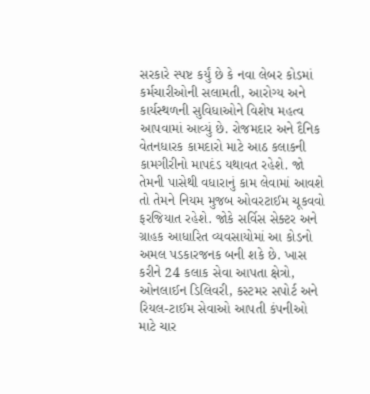સરકારે સ્પષ્ટ કર્યું છે કે નવા લેબર કોડમાં કર્મચારીઓની સલામતી, આરોગ્ય અને કાર્યસ્થળની સુવિધાઓને વિશેષ મહત્વ આપવામાં આવ્યું છે. રોજમદાર અને દૈનિક વેતનધારક કામદારો માટે આઠ કલાકની કામગીરીનો માપદંડ યથાવત રહેશે. જો તેમની પાસેથી વધારાનું કામ લેવામાં આવશે તો તેમને નિયમ મુજબ ઓવરટાઈમ ચૂકવવો ફરજિયાત રહેશે. જોકે સર્વિસ સેક્ટર અને ગ્રાહક આધારિત વ્યવસાયોમાં આ કોડનો અમલ પડકારજનક બની શકે છે. ખાસ કરીને 24 કલાક સેવા આપતા ક્ષેત્રો, ઓનલાઈન ડિલિવરી, કસ્ટમર સપોર્ટ અને રિયલ-ટાઈમ સેવાઓ આપતી કંપનીઓ માટે ચાર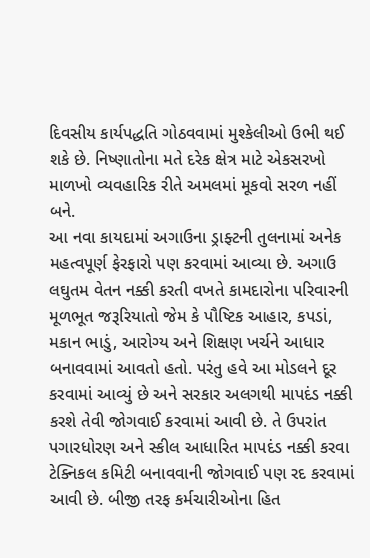દિવસીય કાર્યપદ્ધતિ ગોઠવવામાં મુશ્કેલીઓ ઉભી થઈ શકે છે. નિષ્ણાતોના મતે દરેક ક્ષેત્ર માટે એકસરખો માળખો વ્યવહારિક રીતે અમલમાં મૂકવો સરળ નહીં બને.
આ નવા કાયદામાં અગાઉના ડ્રાફ્ટની તુલનામાં અનેક મહત્વપૂર્ણ ફેરફારો પણ કરવામાં આવ્યા છે. અગાઉ લઘુતમ વેતન નક્કી કરતી વખતે કામદારોના પરિવારની મૂળભૂત જરૂરિયાતો જેમ કે પૌષ્ટિક આહાર, કપડાં, મકાન ભાડું, આરોગ્ય અને શિક્ષણ ખર્ચને આધાર બનાવવામાં આવતો હતો. પરંતુ હવે આ મોડલને દૂર કરવામાં આવ્યું છે અને સરકાર અલગથી માપદંડ નક્કી કરશે તેવી જોગવાઈ કરવામાં આવી છે. તે ઉપરાંત પગારધોરણ અને સ્કીલ આધારિત માપદંડ નક્કી કરવા ટેક્નિકલ કમિટી બનાવવાની જોગવાઈ પણ રદ કરવામાં આવી છે. બીજી તરફ કર્મચારીઓના હિત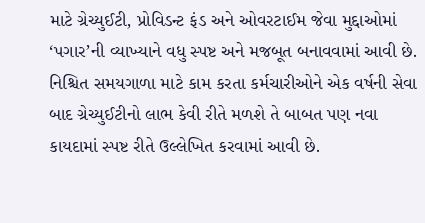માટે ગ્રેચ્યુઈટી, પ્રોવિડન્ટ ફંડ અને ઓવરટાઈમ જેવા મુદ્દાઓમાં ‘પગાર’ની વ્યાખ્યાને વધુ સ્પષ્ટ અને મજબૂત બનાવવામાં આવી છે. નિશ્ચિત સમયગાળા માટે કામ કરતા કર્મચારીઓને એક વર્ષની સેવા બાદ ગ્રેચ્યુઈટીનો લાભ કેવી રીતે મળશે તે બાબત પણ નવા કાયદામાં સ્પષ્ટ રીતે ઉલ્લેખિત કરવામાં આવી છે.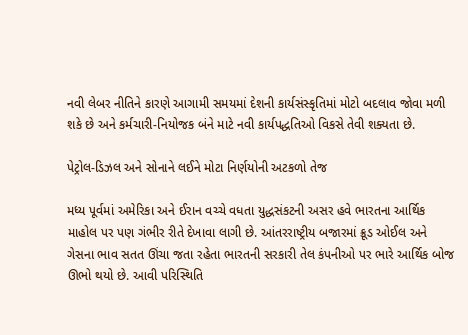નવી લેબર નીતિને કારણે આગામી સમયમાં દેશની કાર્યસંસ્કૃતિમાં મોટો બદલાવ જોવા મળી શકે છે અને કર્મચારી-નિયોજક બંને માટે નવી કાર્યપદ્ધતિઓ વિકસે તેવી શક્યતા છે.

પેટ્રોલ-ડિઝલ અને સોનાને લઈને મોટા નિર્ણયોની અટકળો તેજ

મધ્ય પૂર્વમાં અમેરિકા અને ઈરાન વચ્ચે વધતા યુદ્ધસંકટની અસર હવે ભારતના આર્થિક માહોલ પર પણ ગંભીર રીતે દેખાવા લાગી છે. આંતરરાષ્ટ્રીય બજારમાં ક્રૂડ ઓઈલ અને ગેસના ભાવ સતત ઊંચા જતા રહેતા ભારતની સરકારી તેલ કંપનીઓ પર ભારે આર્થિક બોજ ઊભો થયો છે. આવી પરિસ્થિતિ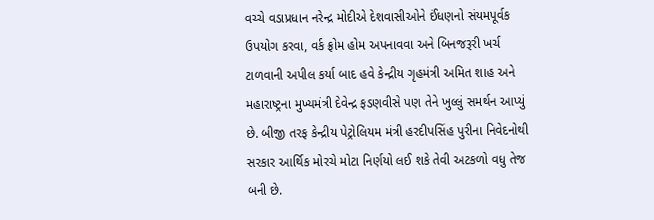વચ્ચે વડાપ્રધાન નરેન્દ્ર મોદીએ દેશવાસીઓને ઈંધણનો સંયમપૂર્વક ઉપયોગ કરવા, વર્ક ફ્રોમ હોમ અપનાવવા અને બિનજરૂરી ખર્ચ ટાળવાની અપીલ કર્યા બાદ હવે કેન્દ્રીય ગૃહમંત્રી અમિત શાહ અને મહારાષ્ટ્રના મુખ્યમંત્રી દેવેન્દ્ર ફડણવીસે પણ તેને ખુલ્લું સમર્થન આપ્યું છે. બીજી તરફ કેન્દ્રીય પેટ્રોલિયમ મંત્રી હરદીપસિંહ પુરીના નિવેદનોથી સરકાર આર્થિક મોરચે મોટા નિર્ણયો લઈ શકે તેવી અટકળો વધુ તેજ બની છે.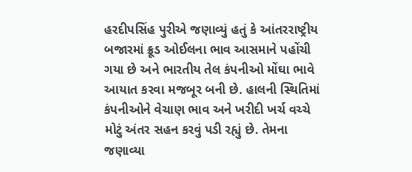હરદીપસિંહ પુરીએ જણાવ્યું હતું કે આંતરરાષ્ટ્રીય બજારમાં ક્રૂડ ઓઈલના ભાવ આસમાને પહોંચી ગયા છે અને ભારતીય તેલ કંપનીઓ મોંઘા ભાવે આયાત કરવા મજબૂર બની છે. હાલની સ્થિતિમાં કંપનીઓને વેચાણ ભાવ અને ખરીદી ખર્ચ વચ્ચે મોટું અંતર સહન કરવું પડી રહ્યું છે. તેમના જણાવ્યા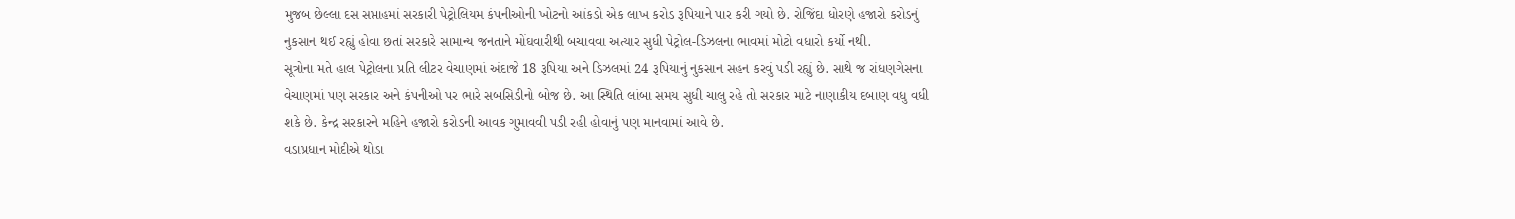મુજબ છેલ્લા દસ સપ્તાહમાં સરકારી પેટ્રોલિયમ કંપનીઓની ખોટનો આંકડો એક લાખ કરોડ રૂપિયાને પાર કરી ગયો છે. રોજિંદા ધોરણે હજારો કરોડનું નુકસાન થઈ રહ્યું હોવા છતાં સરકારે સામાન્ય જનતાને મોંઘવારીથી બચાવવા અત્યાર સુધી પેટ્રોલ-ડિઝલના ભાવમાં મોટો વધારો કર્યો નથી.
સૂત્રોના મતે હાલ પેટ્રોલના પ્રતિ લીટર વેચાણમાં અંદાજે 18 રૂપિયા અને ડિઝલમાં 24 રૂપિયાનું નુકસાન સહન કરવું પડી રહ્યું છે. સાથે જ રાંધણગેસના વેચાણમાં પણ સરકાર અને કંપનીઓ પર ભારે સબસિડીનો બોજ છે. આ સ્થિતિ લાંબા સમય સુધી ચાલુ રહે તો સરકાર માટે નાણાકીય દબાણ વધુ વધી શકે છે. કેન્દ્ર સરકારને મહિને હજારો કરોડની આવક ગુમાવવી પડી રહી હોવાનું પણ માનવામાં આવે છે.
વડાપ્રધાન મોદીએ થોડા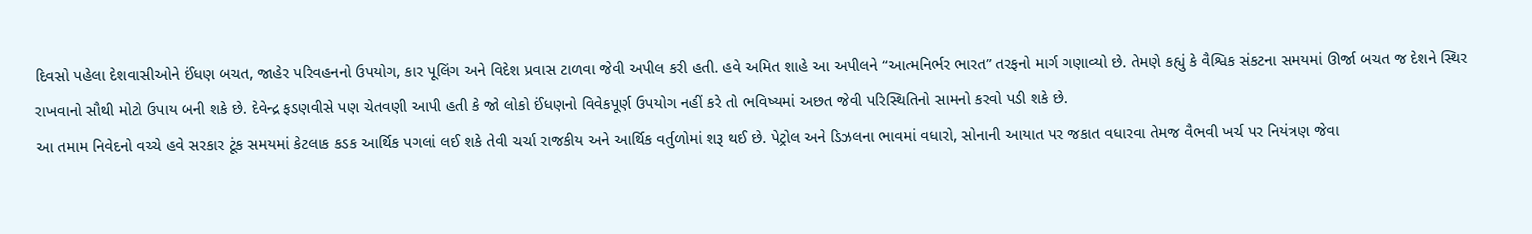દિવસો પહેલા દેશવાસીઓને ઈંધણ બચત, જાહેર પરિવહનનો ઉપયોગ, કાર પૂલિંગ અને વિદેશ પ્રવાસ ટાળવા જેવી અપીલ કરી હતી. હવે અમિત શાહે આ અપીલને “આત્મનિર્ભર ભારત” તરફનો માર્ગ ગણાવ્યો છે. તેમણે કહ્યું કે વૈશ્વિક સંકટના સમયમાં ઊર્જા બચત જ દેશને સ્થિર રાખવાનો સૌથી મોટો ઉપાય બની શકે છે. દેવેન્દ્ર ફડણવીસે પણ ચેતવણી આપી હતી કે જો લોકો ઈંધણનો વિવેકપૂર્ણ ઉપયોગ નહીં કરે તો ભવિષ્યમાં અછત જેવી પરિસ્થિતિનો સામનો કરવો પડી શકે છે.
આ તમામ નિવેદનો વચ્ચે હવે સરકાર ટૂંક સમયમાં કેટલાક કડક આર્થિક પગલાં લઈ શકે તેવી ચર્ચા રાજકીય અને આર્થિક વર્તુળોમાં શરૂ થઈ છે. પેટ્રોલ અને ડિઝલના ભાવમાં વધારો, સોનાની આયાત પર જકાત વધારવા તેમજ વૈભવી ખર્ચ પર નિયંત્રણ જેવા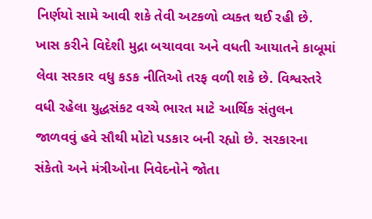નિર્ણયો સામે આવી શકે તેવી અટકળો વ્યક્ત થઈ રહી છે. ખાસ કરીને વિદેશી મુદ્રા બચાવવા અને વધતી આયાતને કાબૂમાં લેવા સરકાર વધુ કડક નીતિઓ તરફ વળી શકે છે. વિશ્વસ્તરે વધી રહેલા યુદ્ધસંકટ વચ્ચે ભારત માટે આર્થિક સંતુલન જાળવવું હવે સૌથી મોટો પડકાર બની રહ્યો છે. સરકારના સંકેતો અને મંત્રીઓના નિવેદનોને જોતા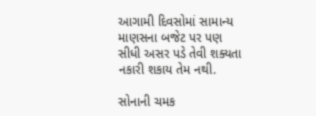આગામી દિવસોમાં સામાન્ય માણસના બજેટ પર પણ સીધી અસર પડે તેવી શક્યતા નકારી શકાય તેમ નથી.

સોનાની ચમક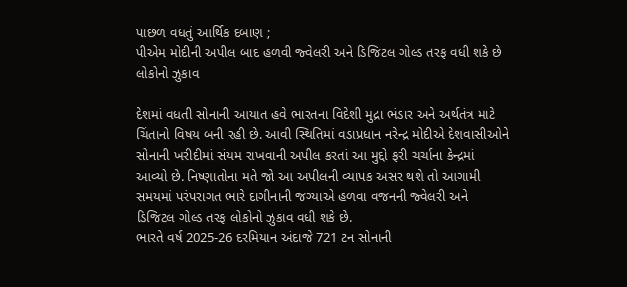પાછળ વધતું આર્થિક દબાણ ;
પીએમ મોદીની અપીલ બાદ હળવી જ્વેલરી અને ડિજિટલ ગોલ્ડ તરફ વધી શકે છે લોકોનો ઝુકાવ

દેશમાં વધતી સોનાની આયાત હવે ભારતના વિદેશી મુદ્રા ભંડાર અને અર્થતંત્ર માટે ચિંતાનો વિષય બની રહી છે. આવી સ્થિતિમાં વડાપ્રધાન નરેન્દ્ર મોદીએ દેશવાસીઓને સોનાની ખરીદીમાં સંયમ રાખવાની અપીલ કરતાં આ મુદ્દો ફરી ચર્ચાના કેન્દ્રમાં આવ્યો છે. નિષ્ણાતોના મતે જો આ અપીલની વ્યાપક અસર થશે તો આગામી સમયમાં પરંપરાગત ભારે દાગીનાની જગ્યાએ હળવા વજનની જ્વેલરી અને ડિજિટલ ગોલ્ડ તરફ લોકોનો ઝુકાવ વધી શકે છે.
ભારતે વર્ષ 2025-26 દરમિયાન અંદાજે 721 ટન સોનાની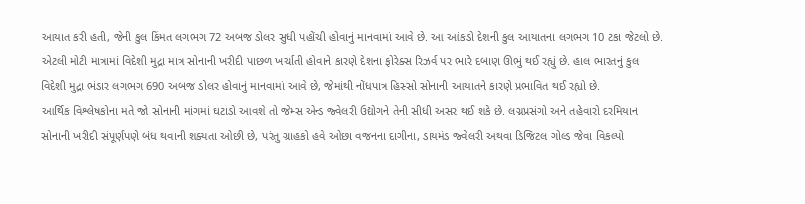આયાત કરી હતી, જેની કુલ કિંમત લગભગ 72 અબજ ડોલર સુધી પહોંચી હોવાનું માનવામાં આવે છે. આ આંકડો દેશની કુલ આયાતના લગભગ 10 ટકા જેટલો છે. એટલી મોટી માત્રામાં વિદેશી મુદ્રા માત્ર સોનાની ખરીદી પાછળ ખર્ચાતી હોવાને કારણે દેશના ફોરેક્સ રિઝર્વ પર ભારે દબાણ ઊભું થઈ રહ્યું છે. હાલ ભારતનું કુલ વિદેશી મુદ્રા ભંડાર લગભગ 690 અબજ ડોલર હોવાનું માનવામાં આવે છે, જેમાંથી નોંધપાત્ર હિસ્સો સોનાની આયાતને કારણે પ્રભાવિત થઈ રહ્યો છે.
આર્થિક વિશ્લેષકોના મતે જો સોનાની માંગમાં ઘટાડો આવશે તો જેમ્સ એન્ડ જ્વેલરી ઉદ્યોગને તેની સીધી અસર થઈ શકે છે. લગ્નપ્રસંગો અને તહેવારો દરમિયાન સોનાની ખરીદી સંપૂર્ણપણે બંધ થવાની શક્યતા ઓછી છે, પરંતુ ગ્રાહકો હવે ઓછા વજનના દાગીના, ડાયમંડ જ્વેલરી અથવા ડિજિટલ ગોલ્ડ જેવા વિકલ્પો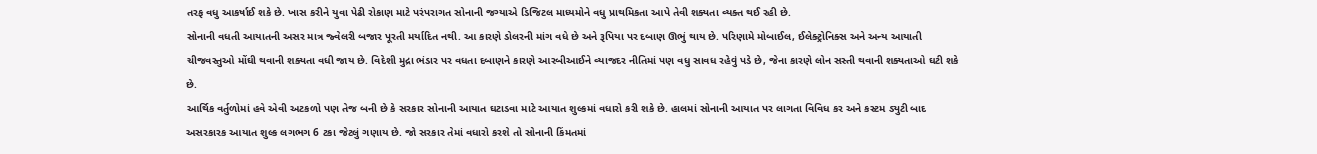તરફ વધુ આકર્ષાઈ શકે છે. ખાસ કરીને યુવા પેઢી રોકાણ માટે પરંપરાગત સોનાની જગ્યાએ ડિજિટલ માધ્યમોને વધુ પ્રાથમિકતા આપે તેવી શક્યતા વ્યક્ત થઈ રહી છે.
સોનાની વધતી આયાતની અસર માત્ર જ્વેલરી બજાર પૂરતી મર્યાદિત નથી. આ કારણે ડોલરની માંગ વધે છે અને રૂપિયા પર દબાણ ઊભું થાય છે. પરિણામે મોબાઈલ, ઈલેક્ટ્રોનિક્સ અને અન્ય આયાતી ચીજવસ્તુઓ મોંઘી થવાની શક્યતા વધી જાય છે. વિદેશી મુદ્રા ભંડાર પર વધતા દબાણને કારણે આરબીઆઈને વ્યાજદર નીતિમાં પણ વધુ સાવધ રહેવું પડે છે, જેના કારણે લોન સસ્તી થવાની શક્યતાઓ ઘટી શકે છે.
આર્થિક વર્તુળોમાં હવે એવી અટકળો પણ તેજ બની છે કે સરકાર સોનાની આયાત ઘટાડવા માટે આયાત શુલ્કમાં વધારો કરી શકે છે. હાલમાં સોનાની આયાત પર લાગતા વિવિધ કર અને કસ્ટમ ડ્યુટી બાદ અસરકારક આયાત શુલ્ક લગભગ 6 ટકા જેટલું ગણાય છે. જો સરકાર તેમાં વધારો કરશે તો સોનાની કિંમતમાં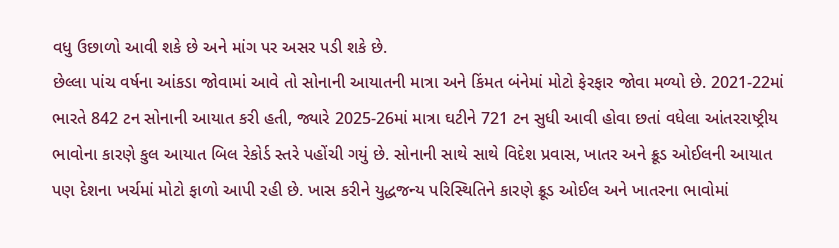વધુ ઉછાળો આવી શકે છે અને માંગ પર અસર પડી શકે છે.
છેલ્લા પાંચ વર્ષના આંકડા જોવામાં આવે તો સોનાની આયાતની માત્રા અને કિંમત બંનેમાં મોટો ફેરફાર જોવા મળ્યો છે. 2021-22માં ભારતે 842 ટન સોનાની આયાત કરી હતી, જ્યારે 2025-26માં માત્રા ઘટીને 721 ટન સુધી આવી હોવા છતાં વધેલા આંતરરાષ્ટ્રીય ભાવોના કારણે કુલ આયાત બિલ રેકોર્ડ સ્તરે પહોંચી ગયું છે. સોનાની સાથે સાથે વિદેશ પ્રવાસ, ખાતર અને ક્રૂડ ઓઈલની આયાત પણ દેશના ખર્ચમાં મોટો ફાળો આપી રહી છે. ખાસ કરીને યુદ્ધજન્ય પરિસ્થિતિને કારણે ક્રૂડ ઓઈલ અને ખાતરના ભાવોમાં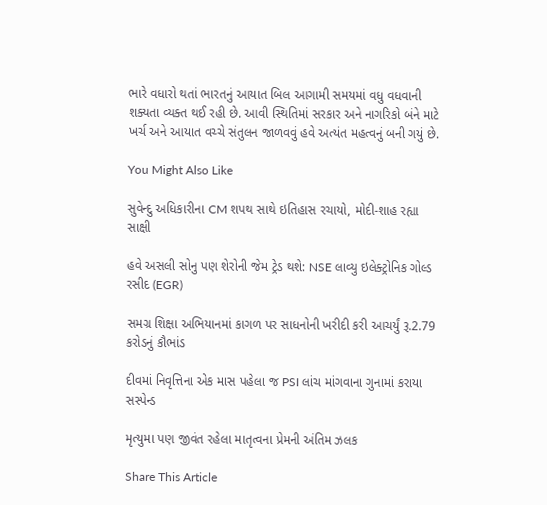ભારે વધારો થતાં ભારતનું આયાત બિલ આગામી સમયમાં વધુ વધવાની શક્યતા વ્યક્ત થઈ રહી છે. આવી સ્થિતિમાં સરકાર અને નાગરિકો બંને માટે ખર્ચ અને આયાત વચ્ચે સંતુલન જાળવવું હવે અત્યંત મહત્વનું બની ગયું છે.

You Might Also Like

સુવેન્દુ અધિકારીના CM શપથ સાથે ઇતિહાસ રચાયો, મોદી-શાહ રહ્યા સાક્ષી

હવે અસલી સોનુ પણ શેરોની જેમ ટ્રેડ થશે: NSE લાવ્યુ ઇલેક્ટ્રોનિક ગોલ્ડ રસીદ (EGR)

સમગ્ર શિક્ષા અભિયાનમાં કાગળ પર સાધનોની ખરીદી કરી આચર્યું રૂ.2.79 કરોડનું કૌભાંડ

દીવમાં નિવૃત્તિના એક માસ પહેલા જ PSI લાંચ માંગવાના ગુનામાં કરાયા સસ્પેન્ડ

મૃત્યુમા પણ જીવંત રહેલા માતૃત્વના પ્રેમની અંતિમ ઝલક

Share This Article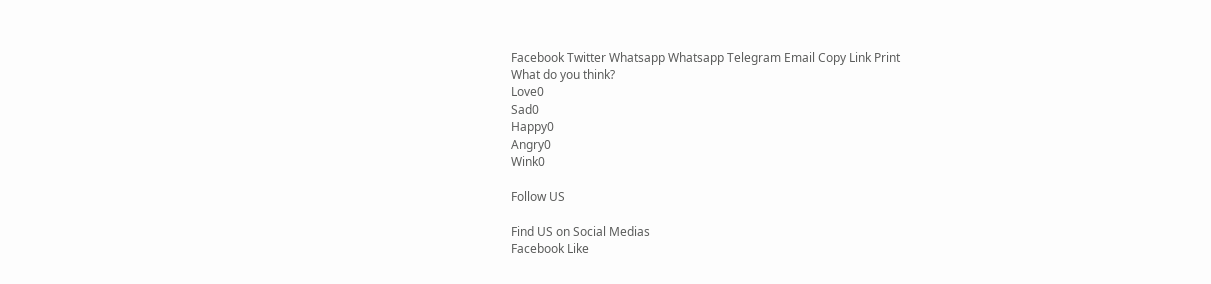Facebook Twitter Whatsapp Whatsapp Telegram Email Copy Link Print
What do you think?
Love0
Sad0
Happy0
Angry0
Wink0

Follow US

Find US on Social Medias
Facebook Like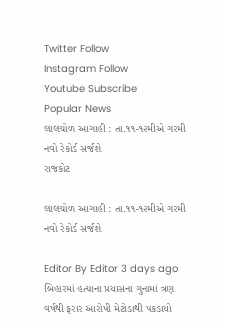Twitter Follow
Instagram Follow
Youtube Subscribe
Popular News
લાલચોળ આગાહી : તા.૧૧-૧૨મીએ ગરમી નવો રેકોર્ડ સર્જશે
રાજકોટ

લાલચોળ આગાહી : તા.૧૧-૧૨મીએ ગરમી નવો રેકોર્ડ સર્જશે

Editor By Editor 3 days ago
બિહારમાં હત્યાના પ્રયાસના ગુનામાં ત્રણ વર્ષથી ફરાર આરોપી મેટોડાથી પકડાયો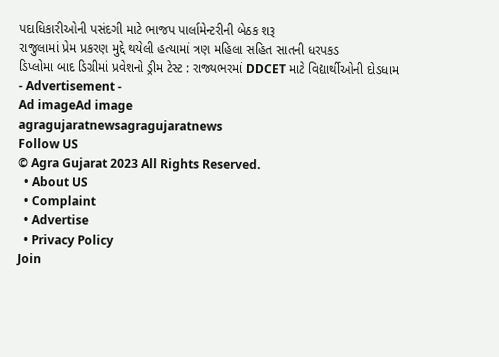પદાધિકારીઓની પસંદગી માટે ભાજપ પાર્લામેન્ટરીની બેઠક શરૂ
રાજુલામાં પ્રેમ પ્રકરણ મુદ્દે થયેલી હત્યામાં ત્રણ મહિલા સહિત સાતની ધરપકડ
ડિપ્લોમા બાદ ડિગ્રીમાં પ્રવેશનો ડ્રીમ ટેસ્ટ : રાજ્યભરમાં DDCET માટે વિદ્યાર્થીઓની દોડધામ
- Advertisement -
Ad imageAd image
agragujaratnewsagragujaratnews
Follow US
© Agra Gujarat 2023 All Rights Reserved.
  • About US
  • Complaint
  • Advertise
  • Privacy Policy
Join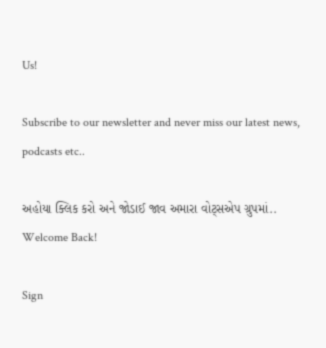Us!

Subscribe to our newsletter and never miss our latest news, podcasts etc..

અહોયા ક્લિક કરો અને જોડાઈ જાવ અમારા વોટ્સએપ ગ્રુપમાં..
Welcome Back!

Sign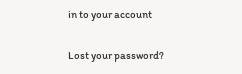in to your account

Lost your password?